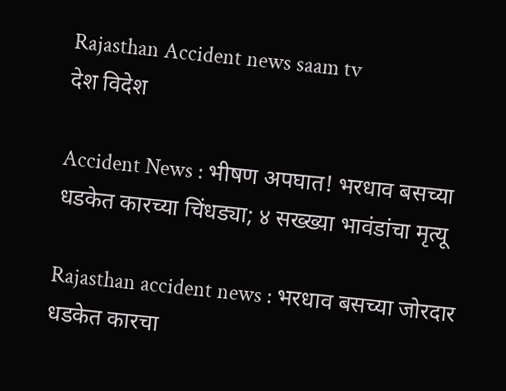Rajasthan Accident news saam tv
देश विदेश

Accident News : भीषण अपघात! भरधाव बसच्या धडकेत कारच्या चिंधड्या; ४ सख्ख्या भावंडांचा मृत्यू

Rajasthan accident news : भरधाव बसच्या जोरदार धडकेत कारचा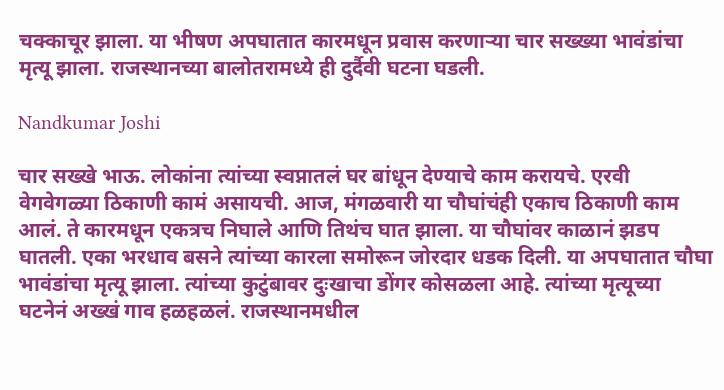चक्काचूर झाला. या भीषण अपघातात कारमधून प्रवास करणाऱ्या चार सख्ख्या भावंडांचा मृत्यू झाला. राजस्थानच्या बालोतरामध्ये ही दुर्दैवी घटना घडली.

Nandkumar Joshi

चार सख्खे भाऊ. लोकांना त्यांच्या स्वप्नातलं घर बांधून देण्याचे काम करायचे. एरवी वेगवेगळ्या ठिकाणी कामं असायची. आज, मंगळवारी या चौघांचंही एकाच ठिकाणी काम आलं. ते कारमधून एकत्रच निघाले आणि तिथंच घात झाला. या चौघांवर काळानं झडप घातली. एका भरधाव बसने त्यांच्या कारला समोरून जोरदार धडक दिली. या अपघातात चौघा भावंडांचा मृत्यू झाला. त्यांच्या कुटुंबावर दुःखाचा डोंगर कोसळला आहे. त्यांच्या मृत्यूच्या घटनेनं अख्खं गाव हळहळलं. राजस्थानमधील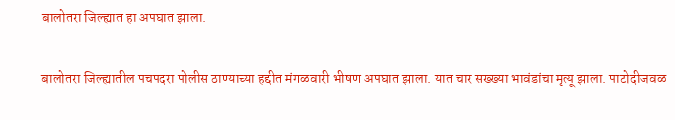बालोतरा जिल्ह्यात हा अपघात झाला.

बालोतरा जिल्ह्यातील पचपदरा पोलीस ठाण्याच्या हद्दीत मंगळवारी भीषण अपघात झाला. यात चार सख्ख्या भावंडांचा मृत्यू झाला. पाटोदीजवळ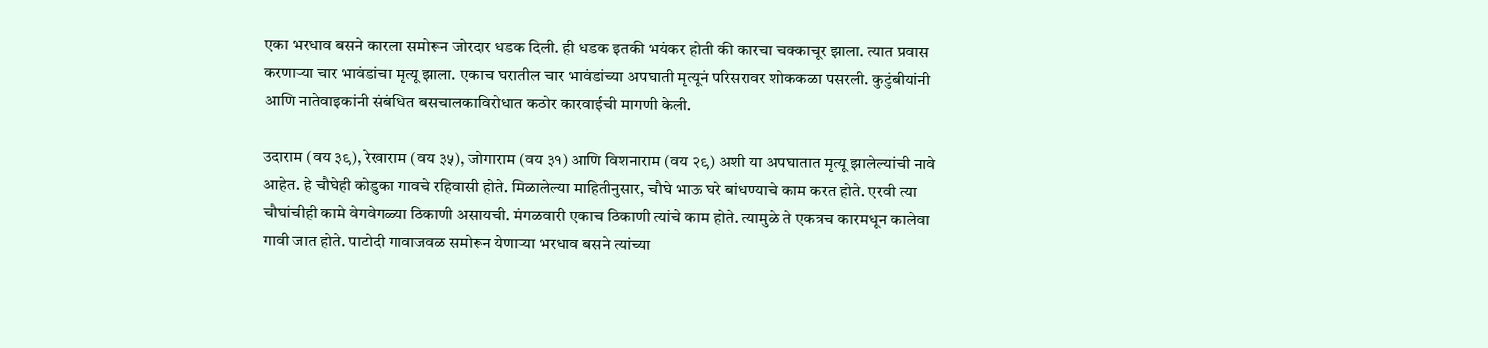एका भरधाव बसने कारला समोरून जोरदार धडक दिली. ही धडक इतकी भयंकर होती की कारचा चक्काचूर झाला. त्यात प्रवास करणाऱ्या चार भावंडांचा मृत्यू झाला. एकाच घरातील चार भावंडांच्या अपघाती मृत्यूनं परिसरावर शोककळा पसरली. कुटुंबीयांनी आणि नातेवाइकांनी संबंधित बसचालकाविरोधात कठोर कारवाईची मागणी केली.

उदाराम (वय ३९), रेखाराम (वय ३५), जोगाराम (वय ३१) आणि विशनाराम (वय २९) अशी या अपघातात मृत्यू झालेल्यांची नावे आहेत. हे चौघेही कोडुका गावचे रहिवासी होते. मिळालेल्या माहितीनुसार, चौघे भाऊ घरे बांधण्याचे काम करत होते. एरवी त्या चौघांचीही कामे वेगवेगळ्या ठिकाणी असायची. मंगळवारी एकाच ठिकाणी त्यांचे काम होते. त्यामुळे ते एकत्रच कारमधून कालेवा गावी जात होते. पाटोदी गावाजवळ समोरून येणाऱ्या भरधाव बसने त्यांच्या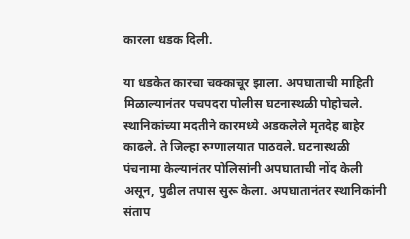कारला धडक दिली.

या धडकेत कारचा चक्काचूर झाला. अपघाताची माहिती मिळाल्यानंतर पचपदरा पोलीस घटनास्थळी पोहोचले. स्थानिकांच्या मदतीने कारमध्ये अडकलेले मृतदेह बाहेर काढले. ते जिल्हा रुग्णालयात पाठवले. घटनास्थळी पंचनामा केल्यानंतर पोलिसांनी अपघाताची नोंद केली असून, पुढील तपास सुरू केला. अपघातानंतर स्थानिकांनी संताप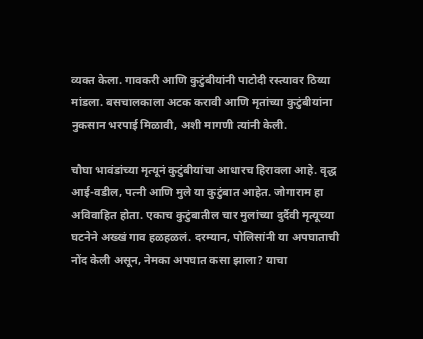व्यक्त केला. गावकरी आणि कुटुंबीयांनी पाटोदी रस्त्यावर ठिय्या मांडला. बसचालकाला अटक करावी आणि मृतांच्या कुटुंबीयांना नुकसान भरपाई मिळावी, अशी मागणी त्यांनी केली.

चौघा भावंडांच्या मृत्यूनं कुटुंबीयांचा आधारच हिरावला आहे. वृद्ध आई-वडील, पत्नी आणि मुले या कुटुंबात आहेत. जोगाराम हा अविवाहित होता. एकाच कुटुंबातील चार मुलांच्या दुर्दैवी मृत्यूच्या घटनेने अख्खं गाव हळहळलं. दरम्यान, पोलिसांनी या अपघाताची नोंद केली असून, नेमका अपघात कसा झाला? याचा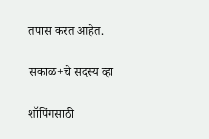तपास करत आहेत.

सकाळ+चे सदस्य व्हा

शॉपिंगसाठी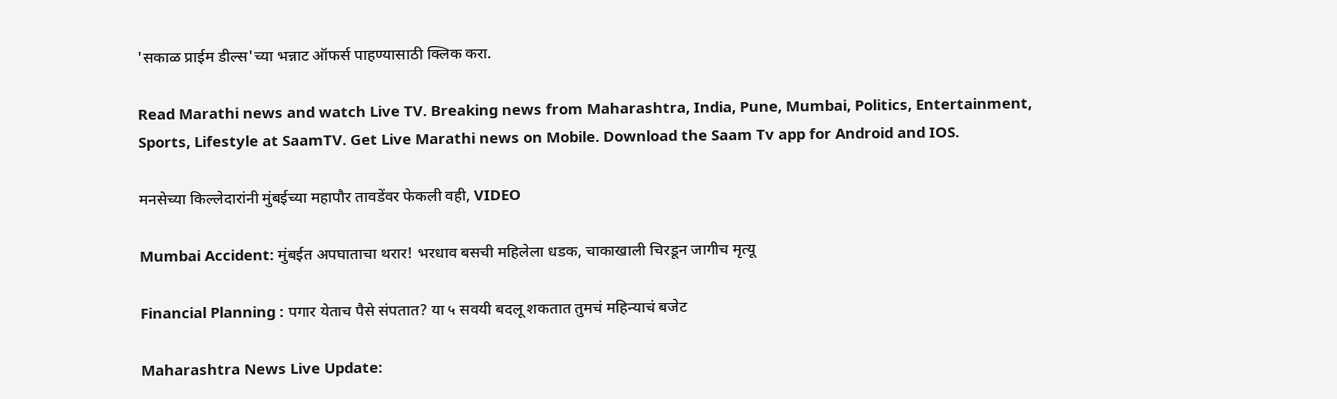'सकाळ प्राईम डील्स'च्या भन्नाट ऑफर्स पाहण्यासाठी क्लिक करा.

Read Marathi news and watch Live TV. Breaking news from Maharashtra, India, Pune, Mumbai, Politics, Entertainment, Sports, Lifestyle at SaamTV. Get Live Marathi news on Mobile. Download the Saam Tv app for Android and IOS.

मनसेच्या किल्लेदारांनी मुंबईच्या महापौर तावडेंवर फेकली वही, VIDEO

Mumbai Accident: मुंबईत अपघाताचा थरार! भरधाव बसची महिलेला धडक, चाकाखाली चिरडून जागीच मृत्यू

Financial Planning : पगार येताच पैसे संपतात? या ५ सवयी बदलू शकतात तुमचं महिन्याचं बजेट

Maharashtra News Live Update: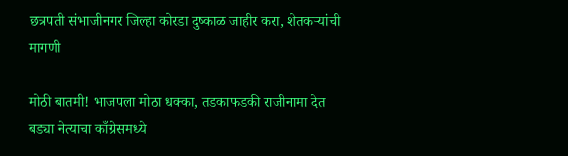छत्रपती संभाजीनगर जिल्हा कोरडा दुष्काळ जाहीर करा, शेतकऱ्यांची मागणी

मोठी बातमी! भाजपला मोठा धक्का, तडकाफडकी राजीनामा देत बड्या नेत्याचा काँग्रेसमध्ये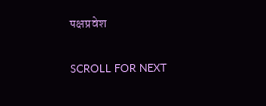पक्षप्रवेश

SCROLL FOR NEXT